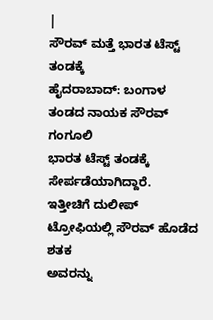|
ಸೌರವ್ ಮತ್ತೆ ಭಾರತ ಟೆಸ್ಟ್ ತಂಡಕ್ಕೆ
ಹೈದರಾಬಾದ್: ಬಂಗಾಳ ತಂಡದ ನಾಯಕ ಸೌರವ್ ಗಂಗೂಲಿ
ಭಾರತ ಟೆಸ್ಟ್ ತಂಡಕ್ಕೆ ಸೇರ್ಪಡೆಯಾಗಿದ್ದಾರೆ.
ಇತ್ತೀಚಿಗೆ ದುಲೀಪ್ ಟ್ರೋಫಿಯಲ್ಲಿ ಸೌರವ್ ಹೊಡೆದ ಶತಕ
ಅವರನ್ನು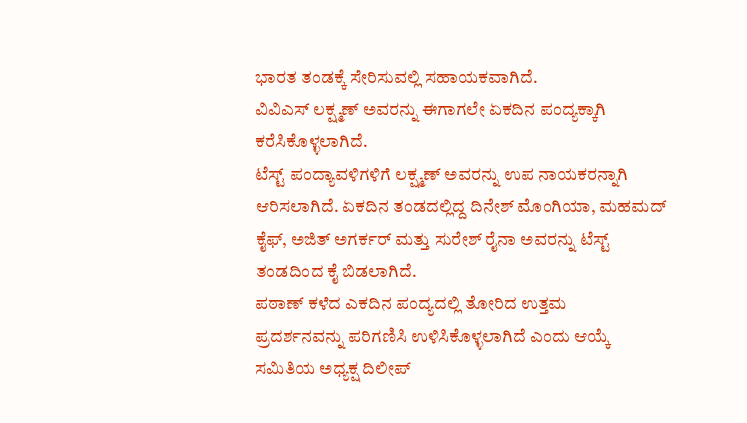ಭಾರತ ತಂಡಕ್ಕೆ ಸೇರಿಸುವಲ್ಲಿ ಸಹಾಯಕವಾಗಿದೆ.
ವಿವಿಎಸ್ ಲಕ್ಷ್ಮಣ್ ಅವರನ್ನು ಈಗಾಗಲೇ ಏಕದಿನ ಪಂದ್ಯಕ್ಕಾಗಿ
ಕರೆಸಿಕೊಳ್ಳಲಾಗಿದೆ.
ಟೆಸ್ಟ್ ಪಂದ್ಯಾವಳಿಗಳಿಗೆ ಲಕ್ಷ್ಮಣ್ ಅವರನ್ನು ಉಪ ನಾಯಕರನ್ನಾಗಿ
ಆರಿಸಲಾಗಿದೆ. ಏಕದಿನ ತಂಡದಲ್ಲಿದ್ದ ದಿನೇಶ್ ಮೊಂಗಿಯಾ, ಮಹಮದ್
ಕೈಫ್, ಅಜಿತ್ ಅಗರ್ಕರ್ ಮತ್ತು ಸುರೇಶ್ ರೈನಾ ಅವರನ್ನು ಟೆಸ್ಟ್
ತಂಡದಿಂದ ಕೈ ಬಿಡಲಾಗಿದೆ.
ಪಠಾಣ್ ಕಳೆದ ಎಕದಿನ ಪಂದ್ಯದಲ್ಲಿ ತೋರಿದ ಉತ್ತಮ
ಪ್ರದರ್ಶನವನ್ನು ಪರಿಗಣಿಸಿ ಉಳಿಸಿಕೊಳ್ಳಲಾಗಿದೆ ಎಂದು ಆಯ್ಕೆ
ಸಮಿತಿಯ ಅಧ್ಯಕ್ಷ ದಿಲೀಪ್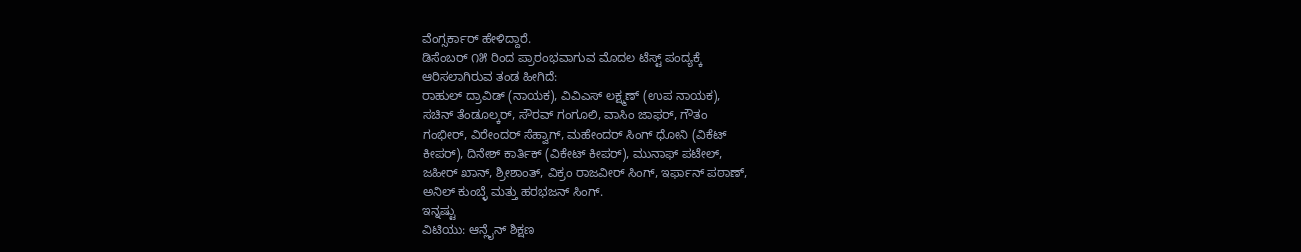ವೆಂಗ್ಸರ್ಕಾರ್ ಹೇಳಿದ್ದಾರೆ.
ಡಿಸೆಂಬರ್ ೧೫ ರಿಂದ ಪ್ರಾರಂಭವಾಗುವ ಮೊದಲ ಟೆಸ್ಟ್ ಪಂದ್ಯಕ್ಕೆ
ಆರಿಸಲಾಗಿರುವ ತಂಡ ಹೀಗಿದೆ:
ರಾಹುಲ್ ದ್ರಾವಿಡ್ (ನಾಯಕ), ವಿವಿಎಸ್ ಲಕ್ಷ್ಮಣ್ (ಉಪ ನಾಯಕ),
ಸಚಿನ್ ತೆಂಡೂಲ್ಕರ್, ಸೌರವ್ ಗಂಗೂಲಿ, ವಾಸಿಂ ಜಾಫರ್, ಗೌತಂ
ಗಂಭೀರ್, ವಿರೇಂದರ್ ಸೆಹ್ವಾಗ್, ಮಹೇಂದರ್ ಸಿಂಗ್ ಧೋನಿ (ವಿಕೆಟ್
ಕೀಪರ್), ದಿನೇಶ್ ಕಾರ್ತಿಕ್ (ವಿಕೇಟ್ ಕೀಪರ್), ಮುನಾಫ್ ಪಟೇಲ್,
ಜಹೀರ್ ಖಾನ್, ಶ್ರೀಶಾಂತ್, ವಿಕ್ರಂ ರಾಜವೀರ್ ಸಿಂಗ್, ಇರ್ಫಾನ್ ಪಠಾಣ್,
ಅನಿಲ್ ಕುಂಬ್ಳೆ ಮತ್ತು ಹರಭಜನ್ ಸಿಂಗ್.
ಇನ್ನಷ್ಟು
ವಿಟಿಯು: ಆನ್ಲೈನ್ ಶಿಕ್ಷಣ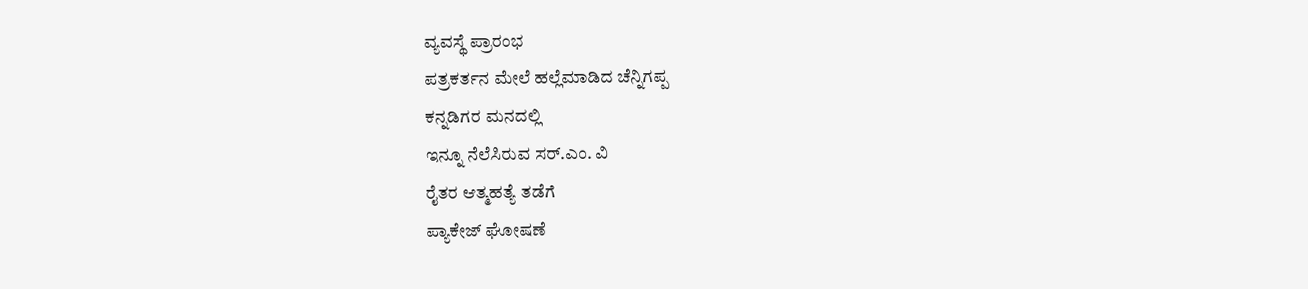ವ್ಯವಸ್ಥೆ ಪ್ರಾರಂಭ
ಪತ್ರಕರ್ತನ ಮೇಲೆ ಹಲ್ಲೆಮಾಡಿದ ಚೆನ್ನಿಗಪ್ಪ
ಕನ್ನಡಿಗರ ಮನದಲ್ಲಿ
ಇನ್ನೂ ನೆಲೆಸಿರುವ ಸರ್.ಎಂ. ವಿ
ರೈತರ ಆತ್ಮಹತ್ಯೆ ತಡೆಗೆ
ಪ್ಯಾಕೇಜ್ ಘೋಷಣೆ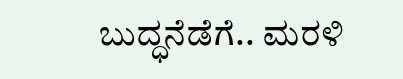ಬುದ್ಧನೆಡೆಗೆ.. ಮರಳಿ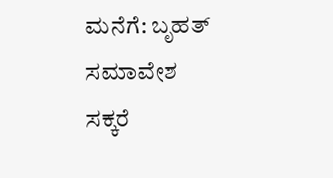ಮನೆಗೆ: ಬೃಹತ್ ಸಮಾವೇಶ
ಸಕ್ಕರೆ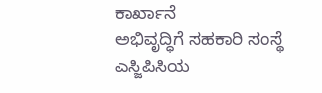ಕಾರ್ಖಾನೆ
ಅಭಿವೃದ್ಧಿಗೆ ಸಹಕಾರಿ ಸಂಸ್ಥೆ
ಎಸ್ಜಿಪಿಸಿಯ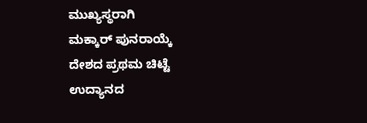ಮುಖ್ಯಸ್ಥರಾಗಿ
ಮಕ್ಕಾರ್ ಪುನರಾಯ್ಕೆ
ದೇಶದ ಪ್ರಥಮ ಚಿಟ್ಟೆ
ಉದ್ಯಾನದ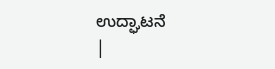ಉದ್ಘಾಟನೆ
|